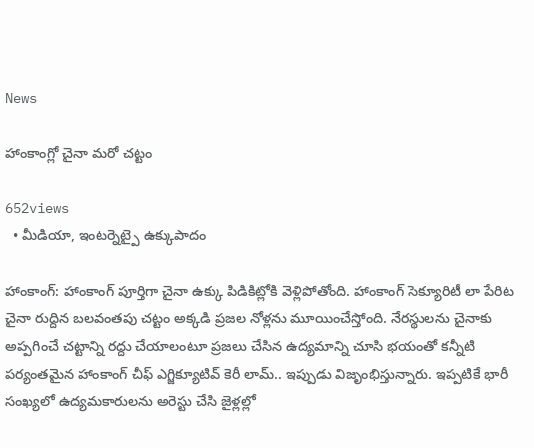News

హాంకాంగ్లో చైనా మరో చట్టం

652views
  • మీడియా, ఇంటర్నెట్పై ఉక్కుపాదం

హాంకాంగ్: హాంకాంగ్‌ పూర్తిగా చైనా ఉక్కు పిడికిట్లోకి వెళ్లిపోతోంది. హాంకాంగ్‌ సెక్యూరిటీ లా పేరిట చైనా రుద్దిన బలవంతపు చట్టం అక్కడి ప్రజల నోళ్లను మూయించేస్తోంది. నేరస్థులను చైనాకు అప్పగించే చట్టాన్ని రద్దు చేయాలంటూ ప్రజలు చేసిన ఉద్యమాన్ని చూసి భయంతో కన్నీటి పర్యంతమైన హాంకాంగ్‌ చీఫ్‌ ఎగ్జిక్యూటివ్‌ కెరీ లామ్‌.. ఇప్పుడు విజృంభిస్తున్నారు. ఇప్పటికే భారీ సంఖ్యలో ఉద్యమకారులను అరెస్టు చేసి జైళ్లల్లో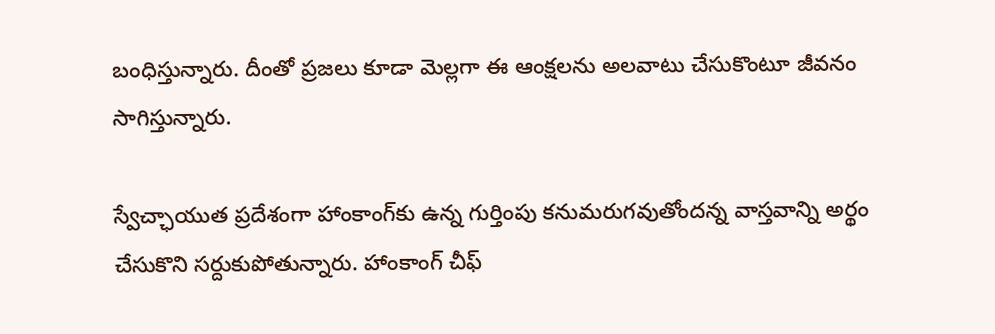బంధిస్తున్నారు. దీంతో ప్రజలు కూడా మెల్లగా ఈ ఆంక్షలను అలవాటు చేసుకొంటూ జీవనం సాగిస్తున్నారు.

స్వేచ్ఛాయుత ప్రదేశంగా హాంకాంగ్‌కు ఉన్న గుర్తింపు కనుమరుగవుతోందన్న వాస్తవాన్ని అర్థం చేసుకొని సర్దుకుపోతున్నారు. హాంకాంగ్‌ చీఫ్‌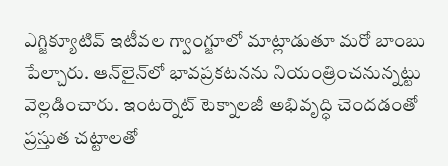ఎగ్జిక్యూటివ్‌ ఇటీవల గ్వాంగ్జూలో మాట్లాడుతూ మరో బాంబు పేల్చారు. ఆన్‌లైన్‌లో భావప్రకటనను నియంత్రించనున్నట్టు వెల్లడించారు. ఇంటర్నెట్‌ టెక్నాలజీ అభివృద్ధి చెందడంతో ప్రస్తుత చట్టాలతో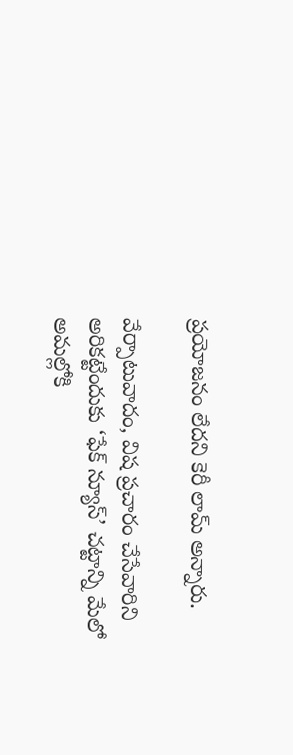ప్రయోజనం లేదని కెరీ లామ్‌ అన్నారు.

వేర్పాటువాదం, విష ప్రచారం చేసేవారిని అరికట్టేందుకు ‘ఫేక్‌ న్యూస్‌’ చట్టాన్ని మేలో అమల్లోకి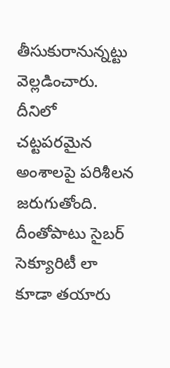తీసుకురానున్నట్టు వెల్లడించారు. దీనిలో చట్టపరమైన అంశాలపై పరిశీలన జరుగుతోంది. దీంతోపాటు సైబర్‌ సెక్యూరిటీ లా కూడా తయారు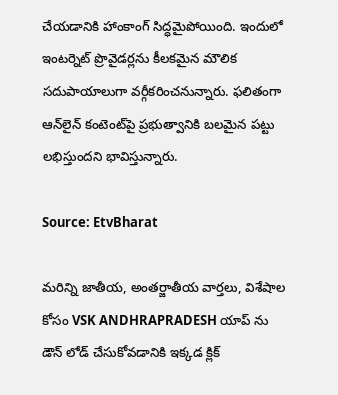చేయడానికి హాంకాంగ్‌ సిద్ధమైపోయింది. ఇందులో ఇంటర్నెట్‌ ప్రొవైడర్లను కీలకమైన మౌలిక సదుపాయాలుగా వర్గీకరించనున్నారు. ఫలితంగా ఆన్‌లైన్‌ కంటెంట్‌పై ప్రభుత్వానికి బలమైన పట్టు లభిస్తుందని భావిస్తున్నారు.

Source: EtvBharat

మరిన్ని జాతీయ, అంతర్జాతీయ వార్తలు, విశేషాల కోసం VSK ANDHRAPRADESH యాప్ ను డౌన్ లోడ్ చేసుకోవడానికి ఇక్కడ క్లిక్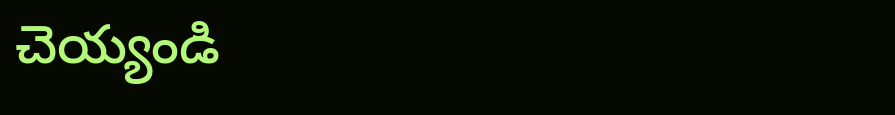చెయ్యండి